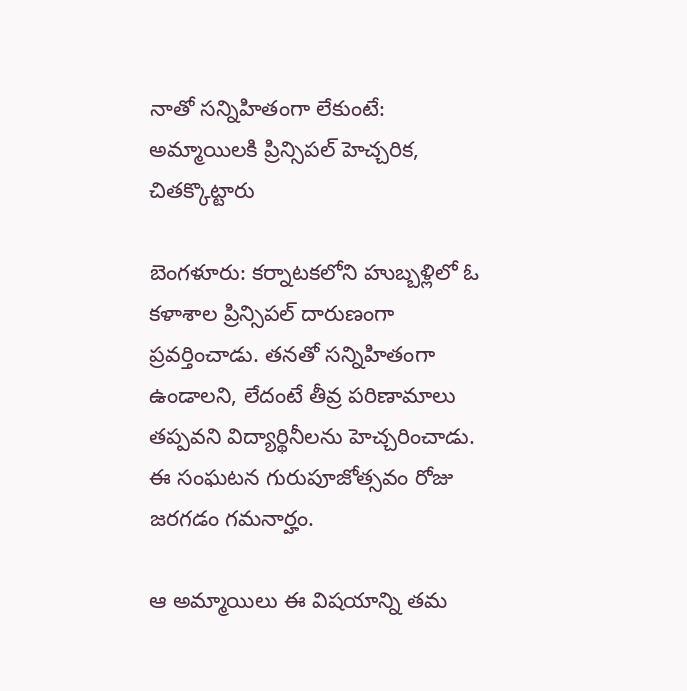నాతో సన్నిహితంగా లేకుంటే: అమ్మాయిలకి ప్రిన్సిపల్ హెచ్చరిక, చితక్కొట్టారు

బెంగళూరు: కర్నాటకలోని హుబ్బళ్లిలో ఓ కళాశాల ప్రిన్సిపల్ దారుణంగా ప్రవర్తించాడు. తనతో సన్నిహితంగా ఉండాలని, లేదంటే తీవ్ర పరిణామాలు తప్పవని విద్యార్థినీలను హెచ్చరించాడు. ఈ సంఘటన గురుపూజోత్సవం రోజు జరగడం గమనార్హం.

ఆ అమ్మాయిలు ఈ విషయాన్ని తమ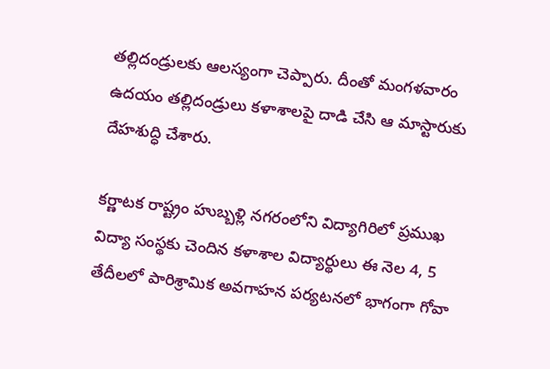తల్లిదండ్రులకు ఆలస్యంగా చెప్పారు. దీంతో మంగళవారం ఉదయం తల్లిదండ్రులు కళాశాలపై దాడి చేసి ఆ మాస్టారుకు దేహశుద్ధి చేశారు.

కర్ణాటక రాష్ట్రం హుబ్బళ్లి నగరంలోని విద్యాగిరిలో ప్రముఖ విద్యా సంస్థకు చెందిన కళాశాల విద్యార్థులు ఈ నెల 4, 5 తేదీలలో పారిశ్రామిక అవగాహన పర్యటనలో భాగంగా గోవా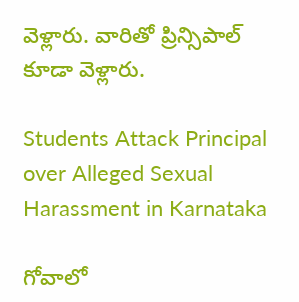వెళ్లారు. వారితో ప్రిన్సిపాల్‌ కూడా వెళ్లారు.

Students Attack Principal over Alleged Sexual Harassment in Karnataka

గోవాలో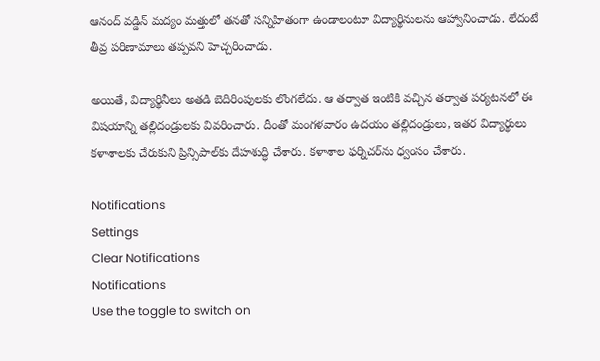ఆనంద్‌ వడ్డిన్‌ మద్యం మత్తులో తనతో సన్నిహితంగా ఉండాలంటూ విద్యార్థినులను ఆహ్వానించాడు. లేదంటే తీవ్ర పరిణామాలు తప్పవని హెచ్చరించాడు.

అయితే, విద్యార్థినీలు అతడి బెదిరింపులకు లొంగలేదు. ఆ తర్వాత ఇంటికి వచ్చిన తర్వాత పర్యటనలో ఈ విషయాన్ని తల్లిదండ్రులకు వివరించారు. దీంతో మంగళవారం ఉదయం తల్లిదండ్రులు, ఇతర విద్యార్థులు కళాశాలకు చేరుకుని ప్రిన్సిపాల్‌కు దేహశుద్ధి చేశారు. కళాశాల ఫర్నిచర్‌ను ధ్వంసం చేశారు.

Notifications
Settings
Clear Notifications
Notifications
Use the toggle to switch on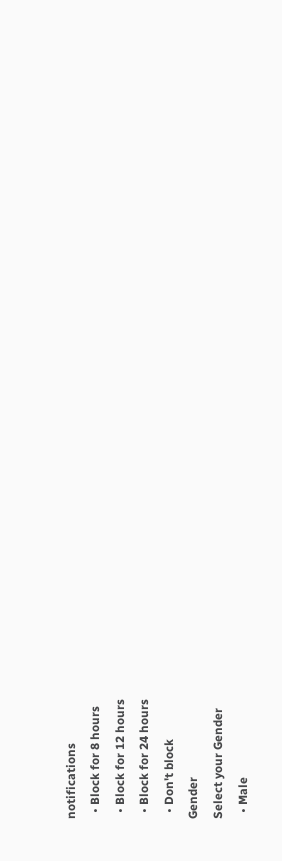notifications
  • Block for 8 hours
  • Block for 12 hours
  • Block for 24 hours
  • Don't block
Gender
Select your Gender
  • Male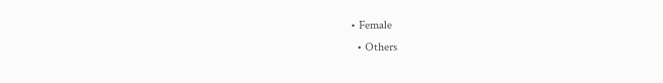• Female
  • Others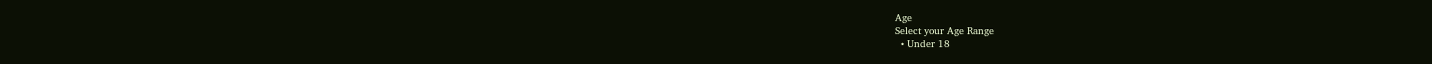Age
Select your Age Range
  • Under 18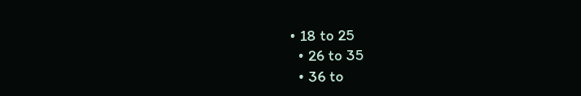• 18 to 25
  • 26 to 35
  • 36 to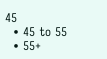45
  • 45 to 55
  • 55+